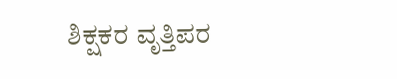ಶಿಕ್ಷಕರ ವೃತ್ತಿಪರ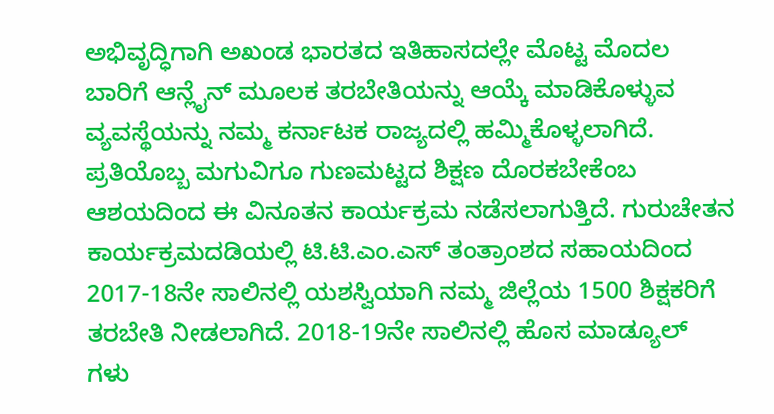ಅಭಿವೃದ್ಧಿಗಾಗಿ ಅಖಂಡ ಭಾರತದ ಇತಿಹಾಸದಲ್ಲೇ ಮೊಟ್ಟ ಮೊದಲ ಬಾರಿಗೆ ಆನ್ಲೈನ್ ಮೂಲಕ ತರಬೇತಿಯನ್ನು ಆಯ್ಕೆ ಮಾಡಿಕೊಳ್ಳುವ ವ್ಯವಸ್ಥೆಯನ್ನು ನಮ್ಮ ಕರ್ನಾಟಕ ರಾಜ್ಯದಲ್ಲಿ ಹಮ್ಮಿಕೊಳ್ಳಲಾಗಿದೆ. ಪ್ರತಿಯೊಬ್ಬ ಮಗುವಿಗೂ ಗುಣಮಟ್ಟದ ಶಿಕ್ಷಣ ದೊರಕಬೇಕೆಂಬ ಆಶಯದಿಂದ ಈ ವಿನೂತನ ಕಾರ್ಯಕ್ರಮ ನಡೆಸಲಾಗುತ್ತಿದೆ. ಗುರುಚೇತನ ಕಾರ್ಯಕ್ರಮದಡಿಯಲ್ಲಿ ಟಿ.ಟಿ.ಎಂ.ಎಸ್ ತಂತ್ರಾಂಶದ ಸಹಾಯದಿಂದ 2017-18ನೇ ಸಾಲಿನಲ್ಲಿ ಯಶಸ್ವಿಯಾಗಿ ನಮ್ಮ ಜಿಲ್ಲೆಯ 1500 ಶಿಕ್ಷಕರಿಗೆ ತರಬೇತಿ ನೀಡಲಾಗಿದೆ. 2018-19ನೇ ಸಾಲಿನಲ್ಲಿ ಹೊಸ ಮಾಡ್ಯೂಲ್ ಗಳು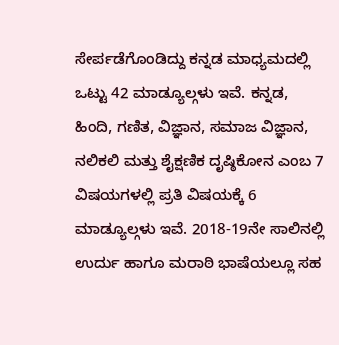ಸೇರ್ಪಡೆಗೊಂಡಿದ್ದು ಕನ್ನಡ ಮಾಧ್ಯಮದಲ್ಲಿ ಒಟ್ಟು 42 ಮಾಡ್ಯೂಲ್ಗಳು ಇವೆ. ಕನ್ನಡ, ಹಿಂದಿ, ಗಣಿತ, ವಿಜ್ಞಾನ, ಸಮಾಜ ವಿಜ್ಞಾನ, ನಲಿಕಲಿ ಮತ್ತು ಶೈಕ್ಷಣಿಕ ದೃಷ್ಠಿಕೋನ ಎಂಬ 7 ವಿಷಯಗಳಲ್ಲಿ ಪ್ರತಿ ವಿಷಯಕ್ಕೆ 6 ಮಾಡ್ಯೂಲ್ಗಳು ಇವೆ. 2018-19ನೇ ಸಾಲಿನಲ್ಲಿ ಉರ್ದು ಹಾಗೂ ಮರಾಠಿ ಭಾಷೆಯಲ್ಲೂ ಸಹ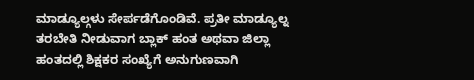ಮಾಡ್ಯೂಲ್ಗಳು ಸೇರ್ಪಡೆಗೊಂಡಿವೆ. ಪ್ರತೀ ಮಾಡ್ಯೂಲ್ನ ತರಬೇತಿ ನೀಡುವಾಗ ಬ್ಲಾಕ್ ಹಂತ ಅಥವಾ ಜಿಲ್ಲಾ ಹಂತದಲ್ಲಿ ಶಿಕ್ಷಕರ ಸಂಖ್ಯೆಗೆ ಅನುಗುಣವಾಗಿ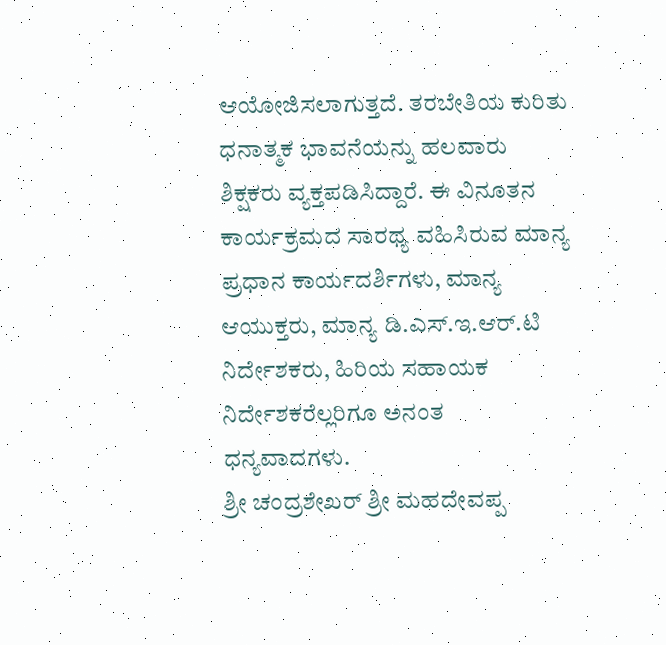ಆಯೋಜಿಸಲಾಗುತ್ತದೆ. ತರಬೇತಿಯ ಕುರಿತು ಧನಾತ್ಮಕ ಭಾವನೆಯನ್ನು ಹಲವಾರು ಶಿಕ್ಷಕರು ವ್ಯಕ್ತಪಡಿಸಿದ್ದಾರೆ. ಈ ವಿನೂತನ ಕಾರ್ಯಕ್ರಮದ ಸಾರಥ್ಯ ವಹಿಸಿರುವ ಮಾನ್ಯ ಪ್ರಧಾನ ಕಾರ್ಯದರ್ಶಿಗಳು, ಮಾನ್ಯ ಆಯುಕ್ತರು, ಮಾನ್ಯ ಡಿ.ಎಸ್.ಇ.ಆರ್.ಟಿ ನಿರ್ದೇಶಕರು, ಹಿರಿಯ ಸಹಾಯಕ ನಿರ್ದೇಶಕರೆಲ್ಲರಿಗೂ ಅನಂತ ಧನ್ಯವಾದಗಳು.
ಶ್ರೀ ಚಂದ್ರಶೇಖರ್ ಶ್ರೀ ಮಹದೇವಪ್ಪ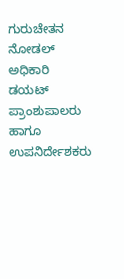ಗುರುಚೇತನ ನೋಡಲ್ ಅಧಿಕಾರಿ ಡಯಟ್ ಪ್ರಾಂಶುಪಾಲರು ಹಾಗೂ ಉಪನಿರ್ದೇಶಕರು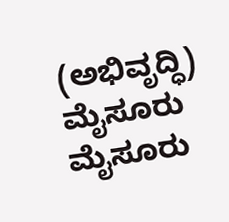(ಅಭಿವೃದ್ಧಿ)
ಮೈಸೂರು ಮೈಸೂರು